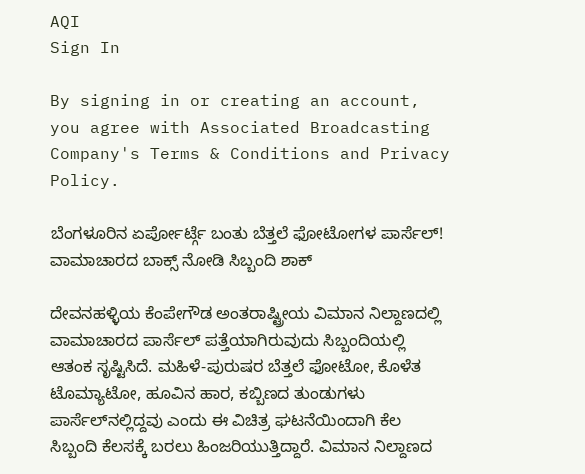AQI
Sign In

By signing in or creating an account, you agree with Associated Broadcasting Company's Terms & Conditions and Privacy Policy.

ಬೆಂಗಳೂರಿನ ಏರ್ಪೋರ್ಟ್ಗೆ ಬಂತು ಬೆತ್ತಲೆ ಫೋಟೋಗಳ ಪಾರ್ಸೆಲ್! ವಾಮಾಚಾರದ ಬಾಕ್ಸ್ ನೋಡಿ ಸಿಬ್ಬಂದಿ ಶಾಕ್

ದೇವನಹಳ್ಳಿಯ ಕೆಂಪೇಗೌಡ ಅಂತರಾಷ್ಟ್ರೀಯ ವಿಮಾನ ನಿಲ್ದಾಣದಲ್ಲಿ ವಾಮಾಚಾರದ ಪಾರ್ಸೆಲ್ ಪತ್ತೆಯಾಗಿರುವುದು ಸಿಬ್ಬಂದಿಯಲ್ಲಿ ಆತಂಕ ಸೃಷ್ಟಿಸಿದೆ. ಮಹಿಳೆ-ಪುರುಷರ ಬೆತ್ತಲೆ ಫೋಟೋ, ಕೊಳೆತ ಟೊಮ್ಯಾಟೋ, ಹೂವಿನ ಹಾರ, ಕಬ್ಬಿಣದ ತುಂಡುಗಳು ಪಾರ್ಸೆಲ್‌ನಲ್ಲಿದ್ದವು ಎಂದು ಈ ವಿಚಿತ್ರ ಘಟನೆಯಿಂದಾಗಿ ಕೆಲ ಸಿಬ್ಬಂದಿ ಕೆಲಸಕ್ಕೆ ಬರಲು ಹಿಂಜರಿಯುತ್ತಿದ್ದಾರೆ. ವಿಮಾನ ನಿಲ್ದಾಣದ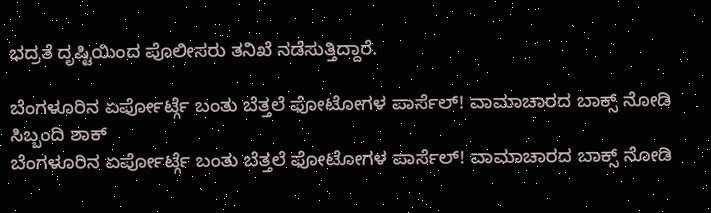ಭದ್ರತೆ ದೃಷ್ಟಿಯಿಂದ ಪೊಲೀಸರು ತನಿಖೆ ನಡೆಸುತ್ತಿದ್ದಾರೆ.

ಬೆಂಗಳೂರಿನ ಏರ್ಪೋರ್ಟ್ಗೆ ಬಂತು ಬೆತ್ತಲೆ ಫೋಟೋಗಳ ಪಾರ್ಸೆಲ್! ವಾಮಾಚಾರದ ಬಾಕ್ಸ್ ನೋಡಿ ಸಿಬ್ಬಂದಿ ಶಾಕ್
ಬೆಂಗಳೂರಿನ ಏರ್ಪೋರ್ಟ್ಗೆ ಬಂತು ಬೆತ್ತಲೆ ಫೋಟೋಗಳ ಪಾರ್ಸೆಲ್! ವಾಮಾಚಾರದ ಬಾಕ್ಸ್ ನೋಡಿ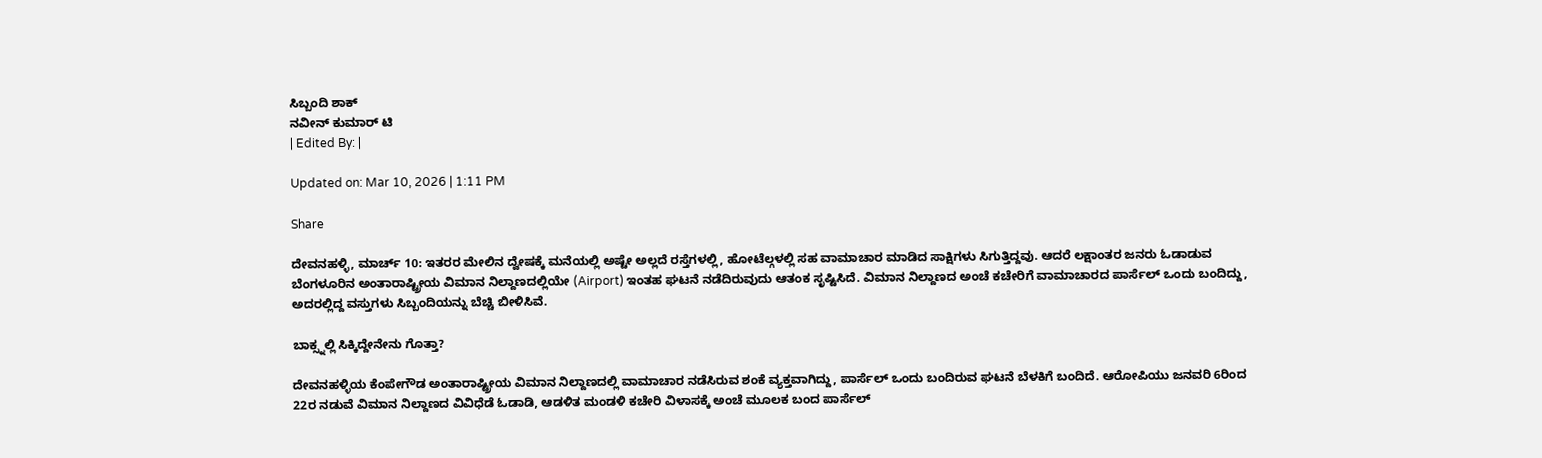ಸಿಬ್ಬಂದಿ ಶಾಕ್
ನವೀನ್ ಕುಮಾರ್ ಟಿ
| Edited By: |

Updated on: Mar 10, 2026 | 1:11 PM

Share

ದೇವನಹಳ್ಳಿ, ಮಾರ್ಚ್ 10: ಇತರರ ಮೇಲಿನ ದ್ವೇಷಕ್ಕೆ ಮನೆಯಲ್ಲಿ ಅಷ್ಟೇ ಅಲ್ಲದೆ ರಸ್ತೆಗಳಲ್ಲಿ, ಹೋಟೆಲ್ಗಳಲ್ಲಿ ಸಹ ವಾಮಾಚಾರ ಮಾಡಿದ ಸಾಕ್ಷಿಗಳು ಸಿಗುತ್ತಿದ್ದವು. ಆದರೆ ಲಕ್ಷಾಂತರ ಜನರು ಓಡಾಡುವ ಬೆಂಗಳೂರಿನ ಅಂತಾರಾಷ್ಟ್ರೀಯ ವಿಮಾನ ನಿಲ್ದಾಣದಲ್ಲಿಯೇ (Airport) ಇಂತಹ ಘಟನೆ ನಡೆದಿರುವುದು ಆತಂಕ ಸೃಷ್ಟಿಸಿದೆ. ವಿಮಾನ ನಿಲ್ದಾಣದ ಅಂಚೆ ಕಚೇರಿಗೆ ವಾಮಾಚಾರದ ಪಾರ್ಸೆಲ್ ಒಂದು ಬಂದಿದ್ದು, ಅದರಲ್ಲಿದ್ದ ವಸ್ತುಗಳು ಸಿಬ್ಬಂದಿಯನ್ನು ಬೆಚ್ಚಿ ಬೀಳಿಸಿವೆ.

ಬಾಕ್ಸ್ನಲ್ಲಿ ಸಿಕ್ಕಿದ್ದೇನೇನು ಗೊತ್ತಾ?

ದೇವನಹಳ್ಳಿಯ ಕೆಂಪೇಗೌಡ ಅಂತಾರಾಷ್ಟ್ರೀಯ ವಿಮಾನ ನಿಲ್ದಾಣದಲ್ಲಿ ವಾಮಾಚಾರ ನಡೆಸಿರುವ ಶಂಕೆ ವ್ಯಕ್ತವಾಗಿದ್ದು, ಪಾರ್ಸೆಲ್ ಒಂದು ಬಂದಿರುವ ಘಟನೆ ಬೆಳಕಿಗೆ ಬಂದಿದೆ. ಆರೋಪಿಯು ಜನವರಿ 6ರಿಂದ 22ರ ನಡುವೆ ವಿಮಾನ ನಿಲ್ದಾಣದ ವಿವಿಧೆಡೆ ಓಡಾಡಿ, ಆಡಳಿತ ಮಂಡಳಿ ಕಚೇರಿ ವಿಳಾಸಕ್ಕೆ ಅಂಚೆ ಮೂಲಕ ಬಂದ ಪಾರ್ಸೆಲ್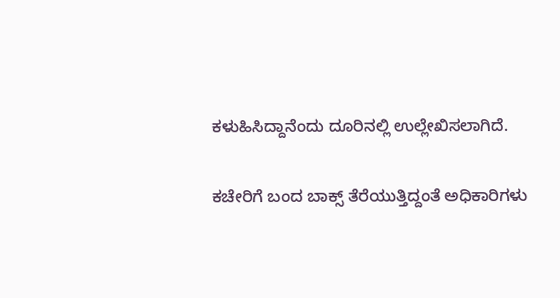ಕಳುಹಿಸಿದ್ದಾನೆಂದು ದೂರಿನಲ್ಲಿ ಉಲ್ಲೇಖಿಸಲಾಗಿದೆ.

ಕಚೇರಿಗೆ ಬಂದ ಬಾಕ್ಸ್ ತೆರೆಯುತ್ತಿದ್ದಂತೆ ಅಧಿಕಾರಿಗಳು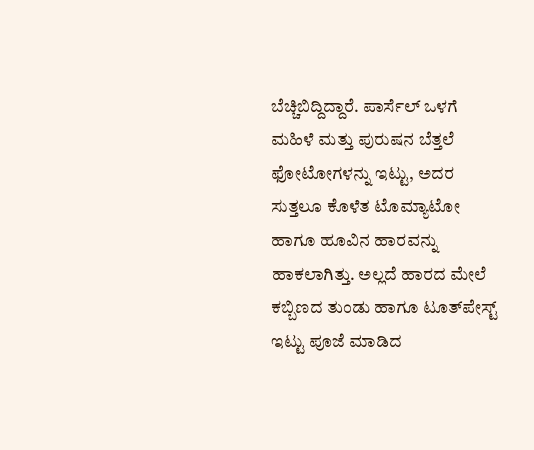ಬೆಚ್ಚಿಬಿದ್ದಿದ್ದಾರೆ. ಪಾರ್ಸೆಲ್ ಒಳಗೆ ಮಹಿಳೆ ಮತ್ತು ಪುರುಷನ ಬೆತ್ತಲೆ ಫೋಟೋಗಳನ್ನು ಇಟ್ಟು, ಅದರ ಸುತ್ತಲೂ ಕೊಳೆತ ಟೊಮ್ಯಾಟೋ ಹಾಗೂ ಹೂವಿನ ಹಾರವನ್ನು ಹಾಕಲಾಗಿತ್ತು. ಅಲ್ಲದೆ ಹಾರದ ಮೇಲೆ ಕಬ್ಬಿಣದ ತುಂಡು ಹಾಗೂ ಟೂತ್‌ಪೇಸ್ಟ್ ಇಟ್ಟು ಪೂಜೆ ಮಾಡಿದ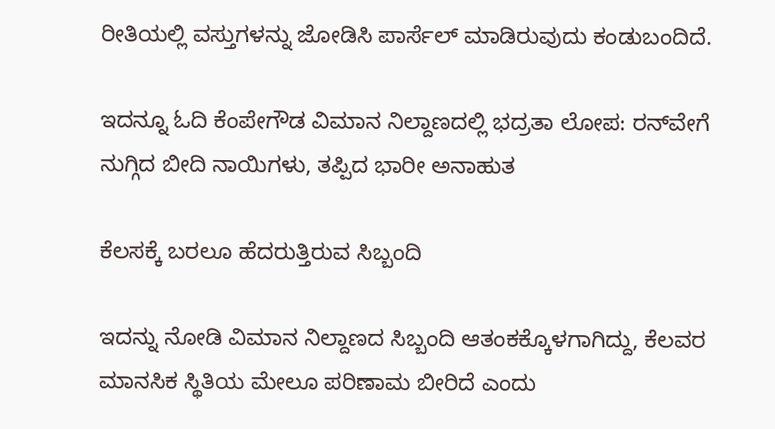ರೀತಿಯಲ್ಲಿ ವಸ್ತುಗಳನ್ನು ಜೋಡಿಸಿ ಪಾರ್ಸೆಲ್ ಮಾಡಿರುವುದು ಕಂಡುಬಂದಿದೆ.

ಇದನ್ನೂ ಓದಿ ಕೆಂಪೇಗೌಡ ವಿಮಾನ ನಿಲ್ದಾಣದಲ್ಲಿ ಭದ್ರತಾ ಲೋಪ: ರನ್‌ವೇಗೆ ನುಗ್ಗಿದ ಬೀದಿ ನಾಯಿಗಳು, ತಪ್ಪಿದ ಭಾರೀ ಅನಾಹುತ

ಕೆಲಸಕ್ಕೆ ಬರಲೂ ಹೆದರುತ್ತಿರುವ ಸಿಬ್ಬಂದಿ

ಇದನ್ನು ನೋಡಿ ವಿಮಾನ ನಿಲ್ದಾಣದ ಸಿಬ್ಬಂದಿ ಆತಂಕಕ್ಕೊಳಗಾಗಿದ್ದು, ಕೆಲವರ ಮಾನಸಿಕ ಸ್ಥಿತಿಯ ಮೇಲೂ ಪರಿಣಾಮ ಬೀರಿದೆ ಎಂದು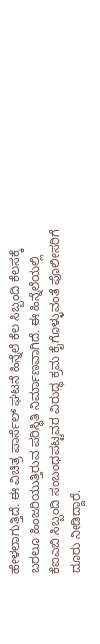ಹೇಳಲಾಗುತ್ತಿದೆ. ಈ ವಿಚಿತ್ರ ಪಾರ್ಸೆಲ್ ಘಟನೆ ಹಿನ್ನೆಲೆ ಕೆಲ ಸಿಬ್ಬಂದಿ ಕೆಲಸಕ್ಕೆ ಬರಲೂ ಹಿಂಜರಿಯುತ್ತಿರುವ ಪರಿಸ್ಥಿತಿ ನಿರ್ಮಾಣವಾಗಿದೆ. ಈ ಹಿನ್ನೆಲೆಯಲ್ಲಿ ಕೆಐಎಬಿ ಸಿಬ್ಬಂದಿ ಸಂಬಂಧಪಟ್ಟವರ ವಿರುದ್ಧ ಕ್ರಮ ಕೈಗೊಳ್ಳುವಂತೆ ಪೊಲೀಸರಿಗೆ ದೂರು ನೀಡಿದ್ದಾರೆ.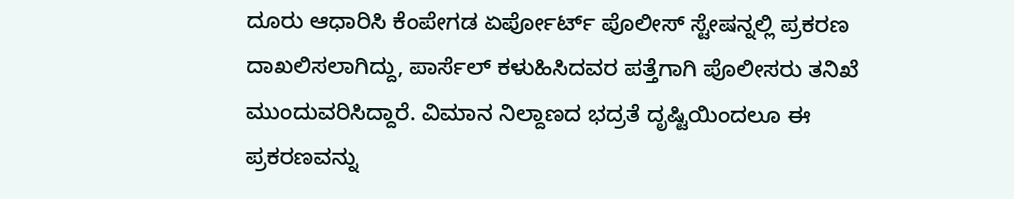ದೂರು ಆಧಾರಿಸಿ ಕೆಂಪೇಗಡ ಏರ್ಪೋರ್ಟ್ ಪೊಲೀಸ್ ಸ್ಟೇಷನ್ನಲ್ಲಿ ಪ್ರಕರಣ ದಾಖಲಿಸಲಾಗಿದ್ದು, ಪಾರ್ಸೆಲ್ ಕಳುಹಿಸಿದವರ ಪತ್ತೆಗಾಗಿ ಪೊಲೀಸರು ತನಿಖೆ ಮುಂದುವರಿಸಿದ್ದಾರೆ. ವಿಮಾನ ನಿಲ್ದಾಣದ ಭದ್ರತೆ ದೃಷ್ಟಿಯಿಂದಲೂ ಈ ಪ್ರಕರಣವನ್ನು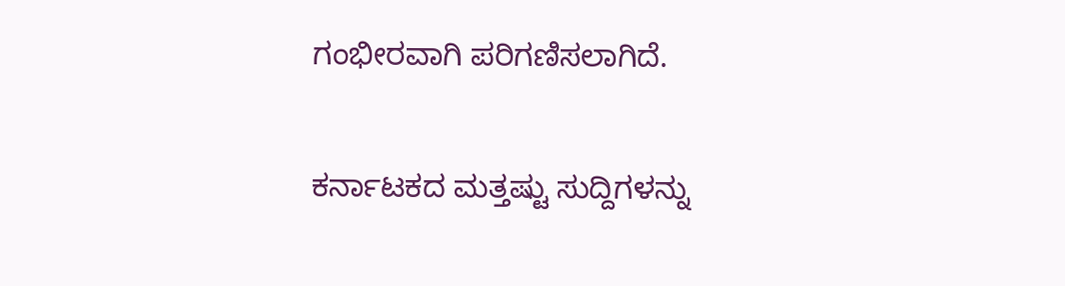ಗಂಭೀರವಾಗಿ ಪರಿಗಣಿಸಲಾಗಿದೆ.

ಕರ್ನಾಟಕದ ಮತ್ತಷ್ಟು ಸುದ್ದಿಗಳನ್ನು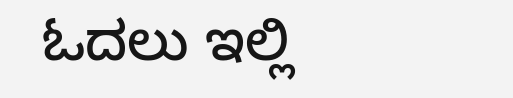ಓದಲು ಇಲ್ಲಿ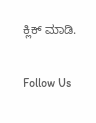ಕ್ಲಿಕ್ ಮಾಡಿ.

Follow Us